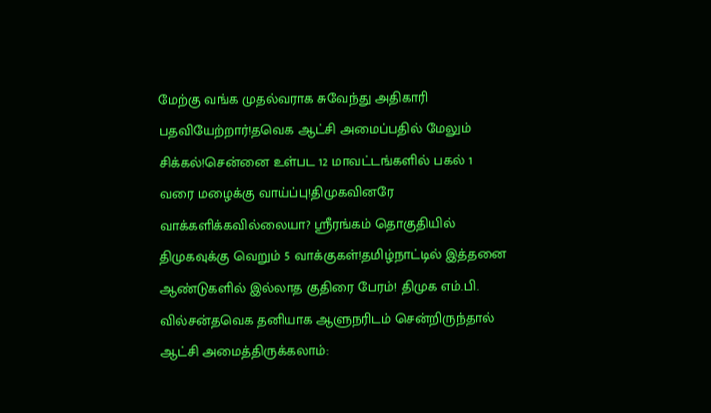மேற்கு வங்க முதல்வராக சுவேந்து அதிகாரி பதவியேற்றார்!தவெக ஆட்சி அமைப்பதில் மேலும் சிக்கல்!சென்னை உள்பட 12 மாவட்டங்களில் பகல் 1 வரை மழைக்கு வாய்ப்பு!திமுகவினரே வாக்களிக்கவில்லையா? ஸ்ரீரங்கம் தொகுதியில் திமுகவுக்கு வெறும் 5 வாக்குகள்!தமிழ்நாட்டில் இத்தனை ஆண்டுகளில் இல்லாத குதிரை பேரம்! திமுக எம்.பி. வில்சன்தவெக தனியாக ஆளுநரிடம் சென்றிருந்தால் ஆட்சி அமைத்திருக்கலாம்: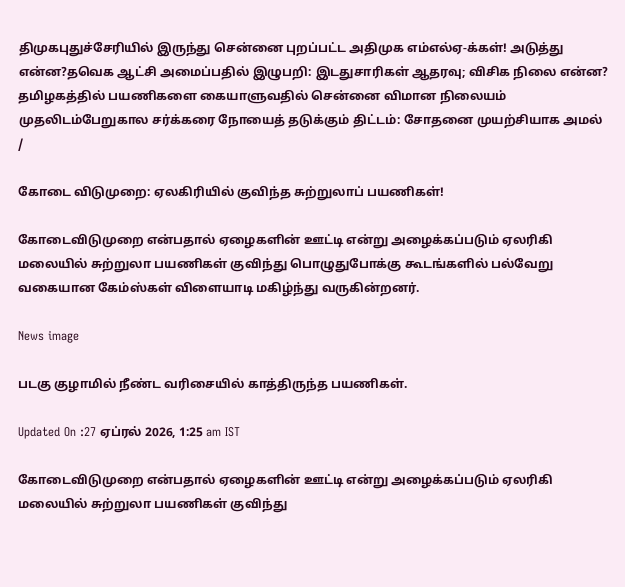திமுகபுதுச்சேரியில் இருந்து சென்னை புறப்பட்ட அதிமுக எம்எல்ஏ-க்கள்! அடுத்து என்ன?தவெக ஆட்சி அமைப்பதில் இழுபறி: இடதுசாரிகள் ஆதரவு; விசிக நிலை என்ன? தமிழகத்தில் பயணிகளை கையாளுவதில் சென்னை விமான நிலையம் முதலிடம்பேறுகால சர்க்கரை நோயைத் தடுக்கும் திட்டம்: சோதனை முயற்சியாக அமல்
/

கோடை விடுமுறை: ஏலகிரியில் குவிந்த சுற்றுலாப் பயணிகள்!

கோடைவிடுமுறை என்பதால் ஏழைகளின் ஊட்டி என்று அழைக்கப்படும் ஏலரிகி மலையில் சுற்றுலா பயணிகள் குவிந்து பொழுதுபோக்கு கூடங்களில் பல்வேறு வகையான கேம்ஸ்கள் விளையாடி மகிழ்ந்து வருகின்றனர்.

News image

படகு குழாமில் நீண்ட வரிசையில் காத்திருந்த பயணிகள்.

Updated On :27 ஏப்ரல் 2026, 1:25 am IST

கோடைவிடுமுறை என்பதால் ஏழைகளின் ஊட்டி என்று அழைக்கப்படும் ஏலரிகி மலையில் சுற்றுலா பயணிகள் குவிந்து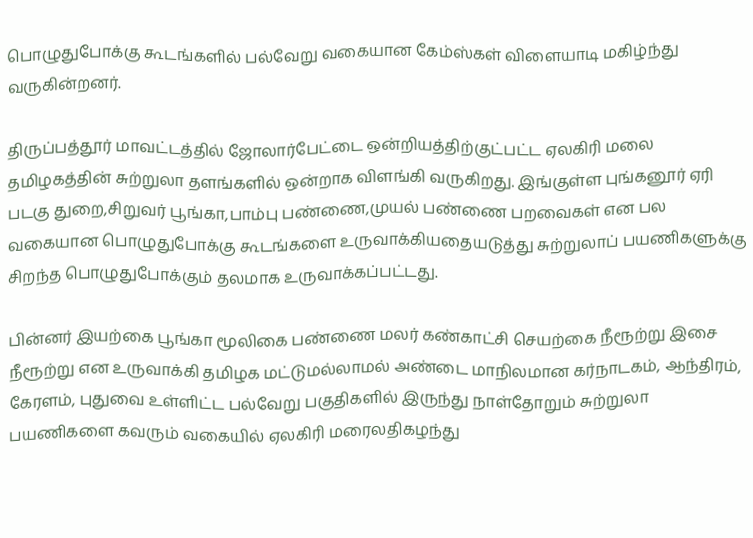பொழுதுபோக்கு கூடங்களில் பல்வேறு வகையான கேம்ஸ்கள் விளையாடி மகிழ்ந்து வருகின்றனர்.

திருப்பத்தூர் மாவட்டத்தில் ஜோலார்பேட்டை ஒன்றியத்திற்குட்பட்ட ஏலகிரி மலை தமிழகத்தின் சுற்றுலா தளங்களில் ஒன்றாக விளங்கி வருகிறது. இங்குள்ள புங்கனூர் ஏரி படகு துறை,சிறுவர் பூங்கா,பாம்பு பண்ணை,முயல் பண்ணை பறவைகள் என பல வகையான பொழுதுபோக்கு கூடங்களை உருவாக்கியதையடுத்து சுற்றுலாப் பயணிகளுக்கு சிறந்த பொழுதுபோக்கும் தலமாக உருவாக்கப்பட்டது.

பின்னர் இயற்கை பூங்கா மூலிகை பண்ணை மலர் கண்காட்சி செயற்கை நீரூற்று இசை நீரூற்று என உருவாக்கி தமிழக மட்டுமல்லாமல் அண்டை மாநிலமான கர்நாடகம், ஆந்திரம், கேரளம், புதுவை உள்ளிட்ட பல்வேறு பகுதிகளில் இருந்து நாள்தோறும் சுற்றுலா பயணிகளை கவரும் வகையில் ஏலகிரி மரைலதிகழந்து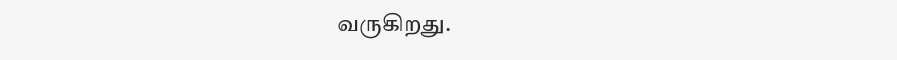வருகிறது.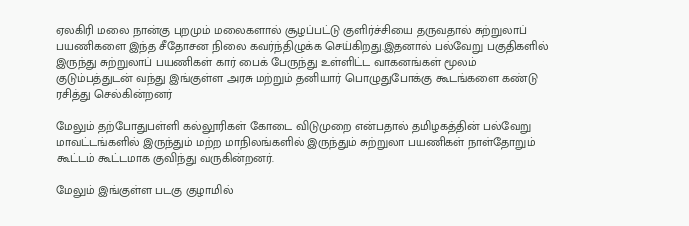ஏலகிரி மலை நான்கு புறமும் மலைகளால் சூழப்பட்டு குளிர்ச்சியை தருவதால் சுற்றுலாப் பயணிகளை இந்த சீதோசன நிலை கவர்ந்திழுக்க செய்கிறது.இதனால் பல்வேறு பகுதிகளில் இருந்து சுற்றுலாப் பயணிகள் கார் பைக் பேருந்து உள்ளிட்ட வாகனங்கள் மூலம் குடும்பத்துடன் வந்து இங்குள்ள அரசு மற்றும் தனியார் பொழுதுபோக்கு கூடங்களை கண்டு ரசித்து செல்கின்றனர்

மேலும் தற்போதுபள்ளி கல்லூரிகள் கோடை விடுமுறை என்பதால் தமிழகத்தின் பல்வேறு மாவட்டங்களில் இருந்தும் மற்ற மாநிலங்களில் இருந்தும் சுற்றுலா பயணிகள் நாள்தோறும் கூட்டம் கூட்டமாக குவிந்து வருகின்றனர்.

மேலும் இங்குள்ள படகு குழாமில்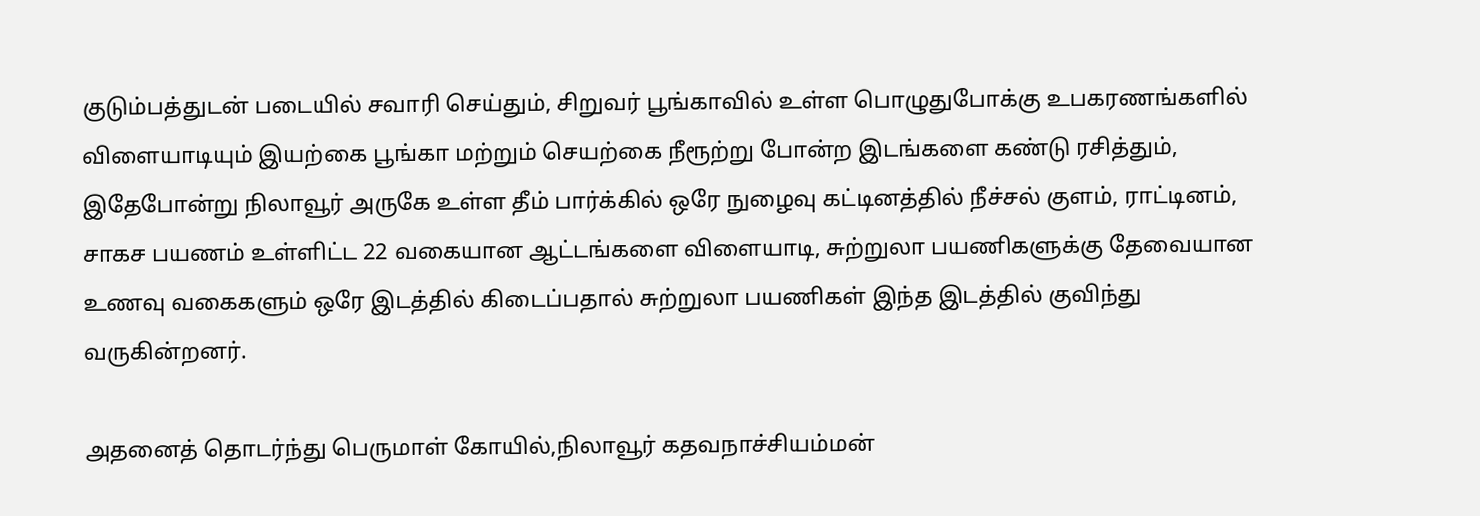குடும்பத்துடன் படையில் சவாரி செய்தும், சிறுவர் பூங்காவில் உள்ள பொழுதுபோக்கு உபகரணங்களில் விளையாடியும் இயற்கை பூங்கா மற்றும் செயற்கை நீரூற்று போன்ற இடங்களை கண்டு ரசித்தும், இதேபோன்று நிலாவூர் அருகே உள்ள தீம் பார்க்கில் ஒரே நுழைவு கட்டினத்தில் நீச்சல் குளம், ராட்டினம், சாகச பயணம் உள்ளிட்ட 22 வகையான ஆட்டங்களை விளையாடி, சுற்றுலா பயணிகளுக்கு தேவையான உணவு வகைகளும் ஒரே இடத்தில் கிடைப்பதால் சுற்றுலா பயணிகள் இந்த இடத்தில் குவிந்து வருகின்றனர்.

அதனைத் தொடர்ந்து பெருமாள் கோயில்,நிலாவூர் கதவநாச்சியம்மன்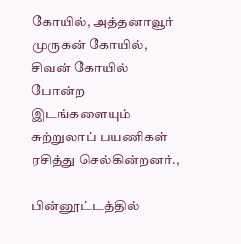கோயில், அத்தனாவூர் முருகன் கோயில், சிவன் கோயில் போன்ற இடங்களையும் சுற்றுலாப் பயணிகள் ரசித்து செல்கின்றனர்.,

பின்னூட்டத்தில்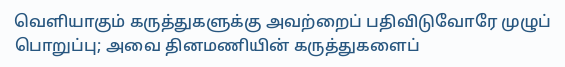வெளியாகும் கருத்துகளுக்கு அவற்றைப் பதிவிடுவோரே முழுப் பொறுப்பு; அவை தினமணியின் கருத்துகளைப்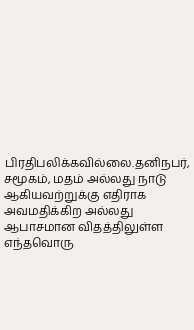பிரதிபலிக்கவில்லை.தனிநபர், சமூகம், மதம் அல்லது நாடு ஆகியவற்றுக்கு எதிராக அவமதிக்கிற அல்லது ஆபாசமான விதத்திலுள்ள எந்தவொரு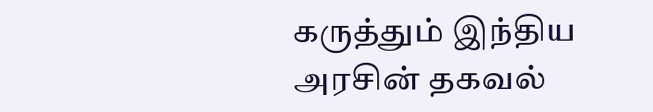கருத்தும் இந்திய அரசின் தகவல்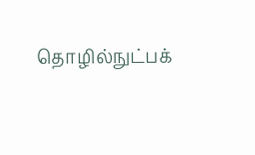தொழில்நுட்பக்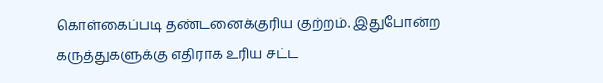கொள்கைப்படி தண்டனைக்குரிய குற்றம். இதுபோன்ற கருத்துகளுக்கு எதிராக உரிய சட்ட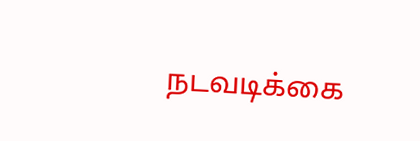நடவடிக்கை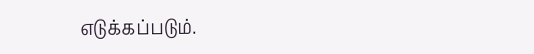எடுக்கப்படும்.